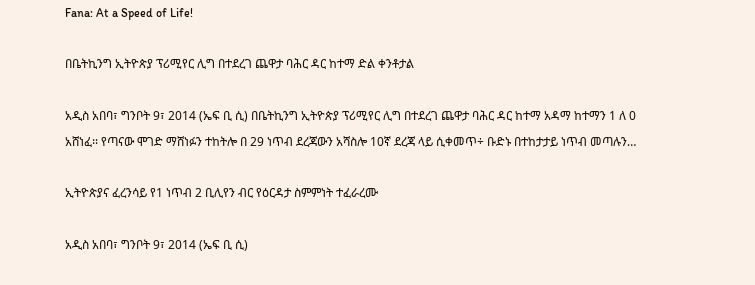Fana: At a Speed of Life!

በቤትኪንግ ኢትዮጵያ ፕሪሚየር ሊግ በተደረገ ጨዋታ ባሕር ዳር ከተማ ድል ቀንቶታል

አዲስ አበባ፣ ግንቦት 9፣ 2014 (ኤፍ ቢ ሲ) በቤትኪንግ ኢትዮጵያ ፕሪሚየር ሊግ በተደረገ ጨዋታ ባሕር ዳር ከተማ አዳማ ከተማን 1 ለ 0 አሸነፈ፡፡ የጣናው ሞገድ ማሸነፉን ተከትሎ በ 29 ነጥብ ደረጃውን አሻስሎ 10ኛ ደረጃ ላይ ሲቀመጥ÷ ቡድኑ በተከታታይ ነጥብ መጣሉን…

ኢትዮጵያና ፈረንሳይ የ1 ነጥብ 2 ቢሊየን ብር የዕርዳታ ስምምነት ተፈራረሙ

አዲስ አበባ፣ ግንቦት 9፣ 2014 (ኤፍ ቢ ሲ)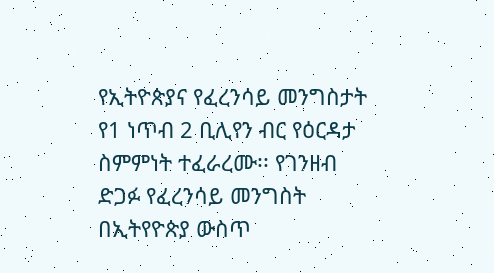የኢትዮጵያና የፈረንሳይ መንግስታት የ1 ነጥብ 2 ቢሊየን ብር የዕርዳታ ስምምነት ተፈራረሙ፡፡ የገንዘብ ድጋፉ የፈረንሳይ መንግስት በኢትየዮጵያ ውስጥ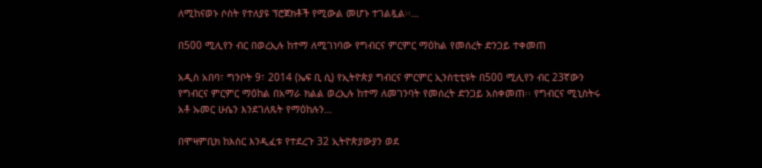ለሚከናወኑ ሶስት የተለያዩ ፕሮጀክቶች የሚውል መሆኑ ተገልጿል፡፡…

በ500 ሚሊየን ብር በወረኢሉ ከተማ ለሚገነባው የግብርና ምርምር ማዕከል የመሰረት ድንጋይ ተቀመጠ

አዲስ አበባ፣ ግንቦት 9፣ 2014 (ኤፍ ቢ ሲ) የኢትዮጵያ ግብርና ምርምር ኢንስቲቲዩት በ500 ሚሊየን ብር 23ኛውን የግብርና ምርምር ማዕከል በአማራ ክልል ወረኢሉ ከተማ ለመገንባት የመሰረት ድንጋይ አስቀመጠ፡፡ የግብርና ሚኒስትሩ አቶ ኡመር ሁሴን እንደገለጹት የማዕከሉን…

በሞዛምቢክ ከእስር እንዲፈቱ የተደረጉ 32 ኢትዮጵያውያን ወደ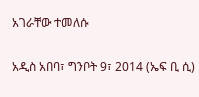አገራቸው ተመለሱ

አዲስ አበባ፣ ግንቦት 9፣ 2014 (ኤፍ ቢ ሲ)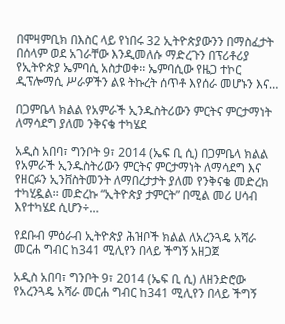በሞዛምቢክ በእስር ላይ የነበሩ 32 ኢትዮጵያውንን በማስፈታት በሰላም ወደ አገራቸው እንዲመለሱ ማድረጉን በፕሪቶሪያ የኢትዮጵያ ኤምባሲ አስታወቀ፡፡ ኤምባሲው የዜጋ ተኮር ዲፕሎማሲ ሥራዎችን ልዩ ትኩረት ሰጥቶ እየሰራ መሆኑን እና…

በጋምቤላ ክልል የአምራች ኢንዱስትሪውን ምርትና ምርታማነት ለማሳደግ ያለመ ንቅናቄ ተካሄደ

አዲስ አበባ፣ ግንቦት 9፣ 2014 (ኤፍ ቢ ሲ) በጋምቤላ ክልል የአምራች ኢንዱስትሪውን ምርትና ምርታማነት ለማሳደግ እና የዘርፉን ኢንቨስትመንት ለማበረታታት ያለመ የንቅናቄ መድረክ ተካሂዷል፡፡ መድረኩ “ኢትዮጵያ ታምርት” በሚል መሪ ሀሳብ እየተካሄደ ሲሆን÷…

የደቡብ ምዕራብ ኢትዮጵያ ሕዝቦች ክልል ለአረንጓዴ አሻራ መርሐ ግብር ከ341 ሚሊየን በላይ ችግኝ አዘጋጀ

አዲስ አበባ፣ ግንቦት 9፣ 2014 (ኤፍ ቢ ሲ) ለዘንድሮው የአረንጓዴ አሻራ መርሐ ግብር ከ341 ሚሊየን በላይ ችግኝ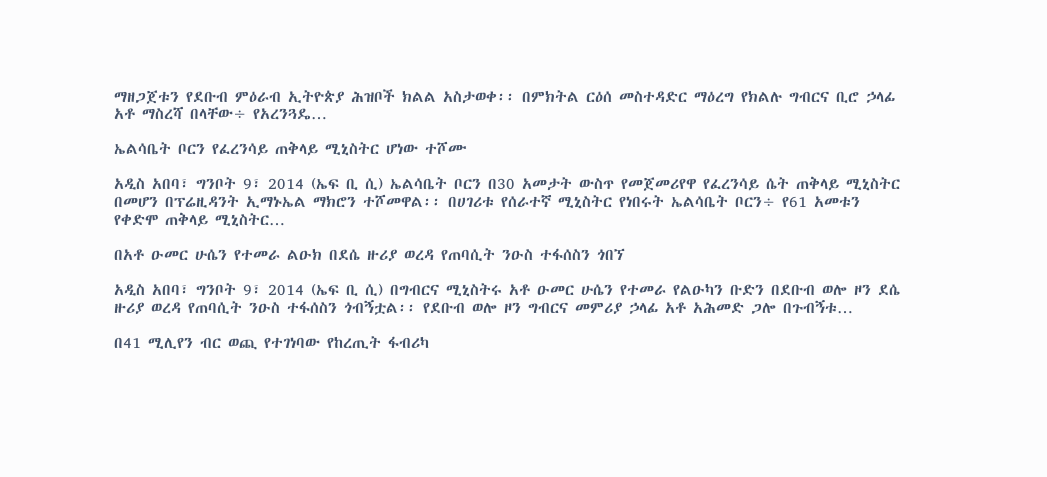ማዘጋጀቱን የደቡብ ምዕራብ ኢትዮጵያ ሕዝቦች ክልል አስታወቀ፡፡ በምክትል ርዕሰ መስተዳድር ማዕረግ የክልሉ ግብርና ቢሮ ኃላፊ አቶ ማስረሻ በላቸው÷ የአረንጓዴ…

ኤልሳቤት ቦርን የፈረንሳይ ጠቅላይ ሚኒስትር ሆነው ተሾሙ

አዲስ አበባ፣ ግንቦት 9፣ 2014 (ኤፍ ቢ ሲ) ኤልሳቤት ቦርን በ30 አመታት ውስጥ የመጀመሪየዋ የፈረንሳይ ሴት ጠቅላይ ሚኒስትር በመሆን በፕሬዚዳንት ኢማኑኤል ማክሮን ተሾመዋል፡፡ በሀገሪቱ የሰራተኛ ሚኒስትር የነበሩት ኤልሳቤት ቦርን÷ የ61 አመቱን የቀድሞ ጠቅላይ ሚኒስትር…

በአቶ ዑመር ሁሴን የተመራ ልዑክ በደሴ ዙሪያ ወረዳ የጠባሲት ንዑስ ተፋሰስን ጎበኘ

አዲስ አበባ፣ ግንቦት 9፣ 2014 (ኤፍ ቢ ሲ) በግብርና ሚኒስትሩ አቶ ዑመር ሁሴን የተመራ የልዑካን ቡድን በደቡብ ወሎ ዞን ደሴ ዙሪያ ወረዳ የጠባሲት ንዑስ ተፋሰስን ጎብኝቷል፡፡ የደቡብ ወሎ ዞን ግብርና መምሪያ ኃላፊ አቶ አሕመድ ጋሎ በጉብኝቱ…

በ41 ሚሊየን ብር ወጪ የተገነባው የከረጢት ፋብሪካ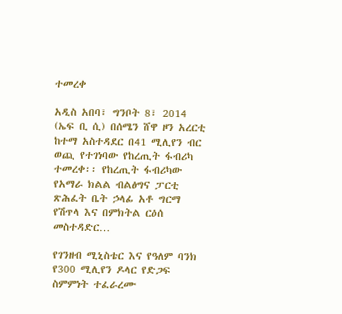ተመረቀ

አዲስ አበባ፣ ግንቦት 8፣ 2014 (ኤፍ ቢ ሲ) በሰሜን ሸዋ ዞን አረርቲ ከተማ አስተዳደር በ41 ሚሊየን ብር ወጪ የተገነባው የከረጢት ፋብሪካ ተመረቀ፡፡ የከረጢት ፋብሪካው የአማራ ክልል ብልፅግና ፓርቲ ጽሕፈት ቤት ኃላፊ አቶ ግርማ የሽጥላ እና በምክትል ርዕሰ መስተዳድር…

የገንዘብ ሚኒስቴር እና የዓለም ባንክ የ300 ሚሊየን ዶላር የድጋፍ ስምምነት ተፈራረሙ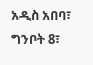አዲስ አበባ፣ ግንቦት 8፣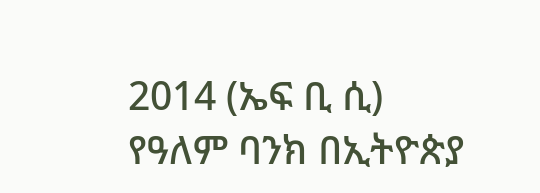2014 (ኤፍ ቢ ሲ) የዓለም ባንክ በኢትዮጵያ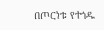በጦርነቱ የተጎዱ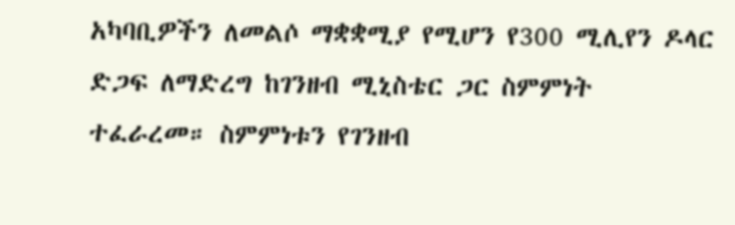አካባቢዎችን ለመልሶ ማቋቋሚያ የሚሆን የ300 ሚሊየን ዶላር ድጋፍ ለማድረግ ከገንዘብ ሚኒስቴር ጋር ስምምነት ተፈራረመ። ስምምነቱን የገንዘብ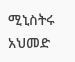ሚኒስትሩ አህመድ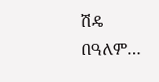ሽዴ በዓለም…